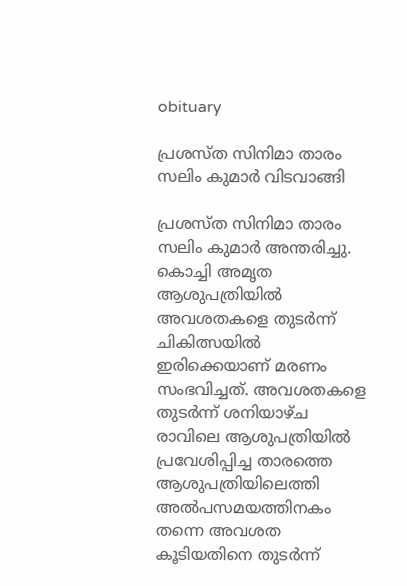obituary

പ്രശസ്ത സിനിമാ താരം സലിം കുമാര്‍ വിടവാങ്ങി

പ്രശസ്ത സിനിമാ താരം സലിം കുമാര്‍ അന്തരിച്ചു. കൊച്ചി അമൃത ആശുപത്രിയില്‍ അവശതകളെ തുടര്‍ന്ന് ചികിത്സയില്‍ ഇരിക്കെയാണ് മരണം സംഭവിച്ചത്. അവശതകളെ തുടര്‍ന്ന് ശനിയാഴ്ച രാവിലെ ആശുപത്രിയില്‍ പ്രവേശിപ്പിച്ച താരത്തെ ആശുപത്രിയിലെത്തി അല്‍പസമയത്തിനകം തന്നെ അവശത കൂടിയതിനെ തുടര്‍ന്ന്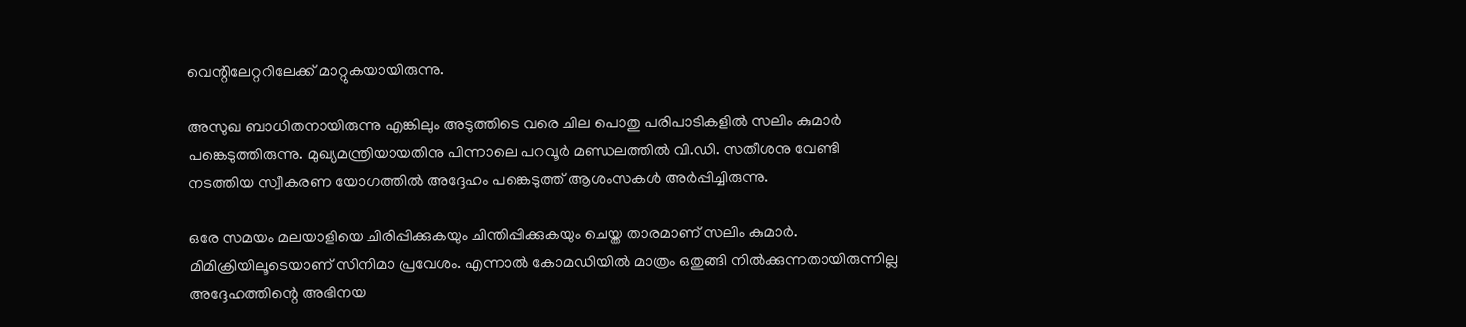വെന്റിലേറ്ററിലേക്ക് മാറ്റുകയായിരുന്നു.

അസുഖ ബാധിതനായിരുന്നു എങ്കിലും അടുത്തിടെ വരെ ചില പൊതു പരിപാടികളില്‍ സലിം കുമാര്‍ പങ്കെടുത്തിരുന്നു. മുഖ്യമന്ത്രിയായതിനു പിന്നാലെ പറവൂര്‍ മണ്ഡലത്തില്‍ വി.ഡി. സതീശനു വേണ്ടി നടത്തിയ സ്വീകരണ യോഗത്തില്‍ അദ്ദേഹം പങ്കെടുത്ത് ആശംസകള്‍ അര്‍പ്പിച്ചിരുന്നു.

ഒരേ സമയം മലയാളിയെ ചിരിപ്പിക്കുകയും ചിന്തിപ്പിക്കുകയും ചെയ്ത താരമാണ് സലിം കുമാര്‍. മിമിക്രിയിലൂടെയാണ് സിനിമാ പ്രവേശം. എന്നാല്‍ കോമഡിയില്‍ മാത്രം ഒതുങ്ങി നില്‍ക്കുന്നതായിരുന്നില്ല അദ്ദേഹത്തിന്റെ അഭിനയ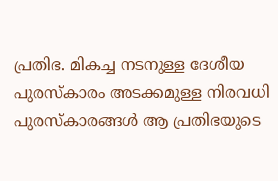പ്രതിഭ. മികച്ച നടനുള്ള ദേശീയ പുരസ്‌കാരം അടക്കമുള്ള നിരവധി പുരസ്‌കാരങ്ങള്‍ ആ പ്രതിഭയുടെ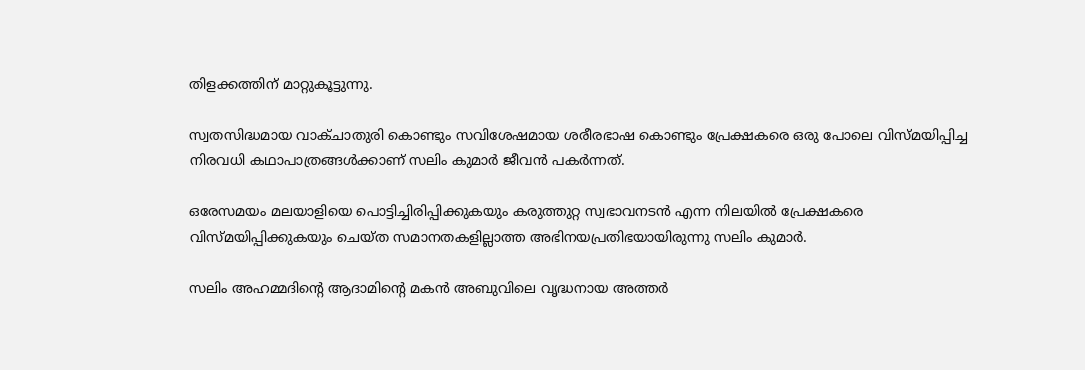തിളക്കത്തിന് മാറ്റുകൂട്ടുന്നു.

സ്വതസിദ്ധമായ വാക്ചാതുരി കൊണ്ടും സവിശേഷമായ ശരീരഭാഷ കൊണ്ടും പ്രേക്ഷകരെ ഒരു പോലെ വിസ്മയിപ്പിച്ച നിരവധി കഥാപാത്രങ്ങള്‍ക്കാണ് സലിം കുമാര്‍ ജീവന്‍ പകര്‍ന്നത്.

ഒരേസമയം മലയാളിയെ പൊട്ടിച്ചിരിപ്പിക്കുകയും കരുത്തുറ്റ സ്വഭാവനടന്‍ എന്ന നിലയില്‍ പ്രേക്ഷകരെ വിസ്മയിപ്പിക്കുകയും ചെയ്ത സമാനതകളില്ലാത്ത അഭിനയപ്രതിഭയായിരുന്നു സലിം കുമാര്‍.

സലിം അഹമ്മദിന്റെ ആദാമിന്റെ മകന്‍ അബുവിലെ വൃദ്ധനായ അത്തര്‍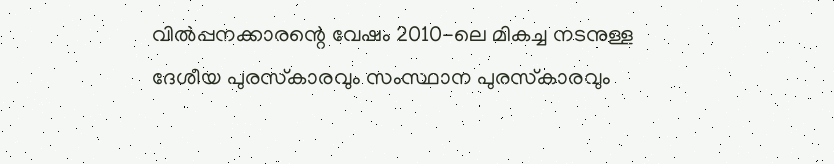വില്‍പ്പനക്കാരന്റെ വേഷം 2010-ലെ മികച്ച നടനുള്ള ദേശീയ പുരസ്‌കാരവും സംസ്ഥാന പുരസ്‌കാരവും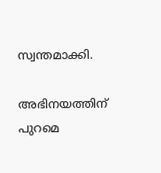സ്വന്തമാക്കി.

അഭിനയത്തിന് പുറമെ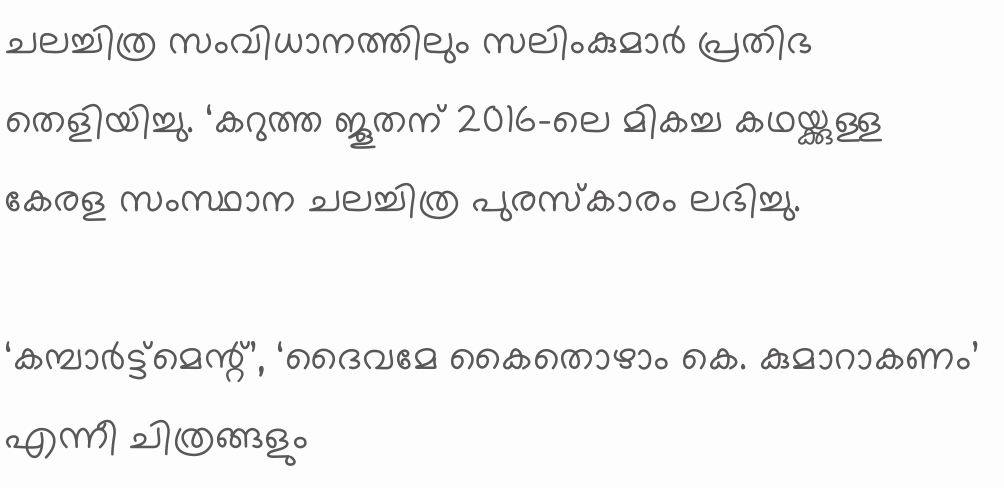ചലച്ചിത്ര സംവിധാനത്തിലും സലിംകുമാര്‍ പ്രതിഭ തെളിയിച്ചു. ‘കറുത്ത ജൂതന് 2016-ലെ മികച്ച കഥയ്ക്കുള്ള കേരള സംസ്ഥാന ചലച്ചിത്ര പുരസ്‌കാരം ലഭിച്ചു.

‘കമ്പാര്‍ട്ട്മെന്റ്’, ‘ദൈവമേ കൈതൊഴാം കെ. കുമാറാകണം’ എന്നീ ചിത്രങ്ങളും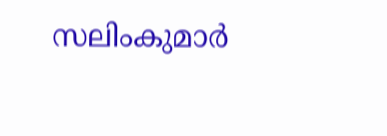സലിംകുമാര്‍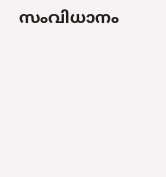സംവിധാനം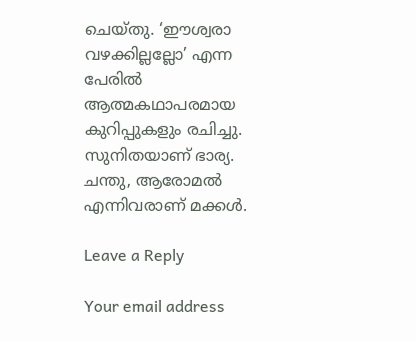ചെയ്തു. ‘ഈശ്വരാ വഴക്കില്ലല്ലോ’ എന്ന പേരില്‍ ആത്മകഥാപരമായ കുറിപ്പുകളും രചിച്ചു. സുനിതയാണ് ഭാര്യ. ചന്തു, ആരോമല്‍ എന്നിവരാണ് മക്കള്‍.

Leave a Reply

Your email address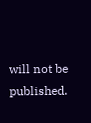will not be published.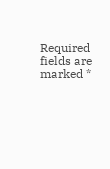Required fields are marked *